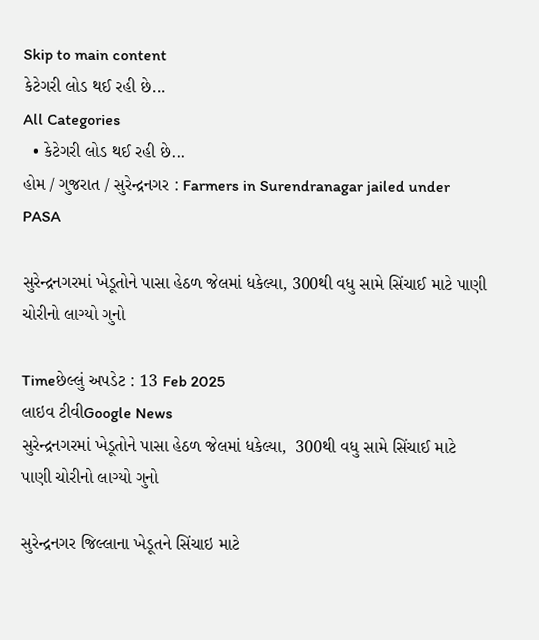Skip to main content
કેટેગરી લોડ થઈ રહી છે...
All Categories
  • કેટેગરી લોડ થઈ રહી છે...
હોમ / ગુજરાત / સુરેન્દ્રનગર : Farmers in Surendranagar jailed under PASA

સુરેન્દ્રનગરમાં ખેડૂતોને પાસા હેઠળ જેલમાં ધકેલ્યા, 300થી વધુ સામે સિંચાઈ માટે પાણી ચોરીનો લાગ્યો ગુનો

Timeછેલ્લું અપડેટ : 13 Feb 2025
લાઇવ ટીવીGoogle News
સુરેન્દ્રનગરમાં ખેડૂતોને પાસા હેઠળ જેલમાં ધકેલ્યા,  300થી વધુ સામે સિંચાઈ માટે પાણી ચોરીનો લાગ્યો ગુનો

સુરેન્દ્રનગર જિલ્લાના ખેડૂતને સિંચાઇ માટે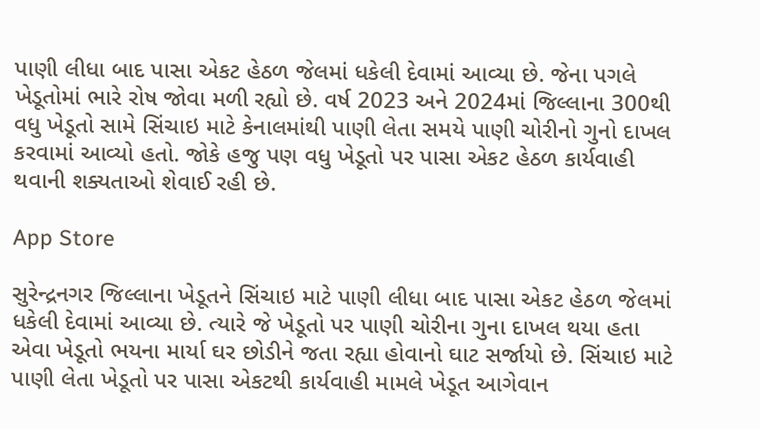પાણી લીધા બાદ પાસા એકટ હેઠળ જેલમાં ધકેલી દેવામાં આવ્યા છે. જેના પગલે ખેડૂતોમાં ભારે રોષ જોવા મળી રહ્યો છે. વર્ષ 2023 અને 2024માં જિલ્લાના 300થી વધુ ખેડૂતો સામે સિંચાઇ માટે કેનાલમાંથી પાણી લેતા સમયે પાણી ચોરીનો ગુનો દાખલ કરવામાં આવ્યો હતો. જોકે હજુ પણ વધુ ખેડૂતો પર પાસા એકટ હેઠળ કાર્યવાહી થવાની શક્યતાઓ શેવાઈ રહી છે.

App Store

સુરેન્દ્રનગર જિલ્લાના ખેડૂતને સિંચાઇ માટે પાણી લીધા બાદ પાસા એકટ હેઠળ જેલમાં ધકેલી દેવામાં આવ્યા છે. ત્યારે જે ખેડૂતો પર પાણી ચોરીના ગુના દાખલ થયા હતા એવા ખેડૂતો ભયના માર્યા ઘર છોડીને જતા રહ્યા હોવાનો ઘાટ સર્જાયો છે. સિંચાઇ માટે પાણી લેતા ખેડૂતો પર પાસા એકટથી કાર્યવાહી મામલે ખેડૂત આગેવાન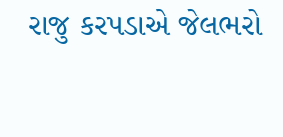રાજુ કરપડાએ જેલભરો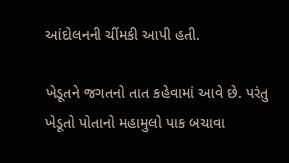આંદોલનની ચીંમકી આપી હતી.

ખેડૂતને જગતનો તાત કહેવામાં આવે છે. પરંતુ ખેડૂતો પોતાનો મહામુલો પાક બચાવા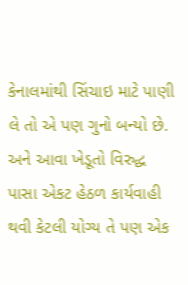કેનાલમાંથી સિંચાઇ માટે પાણી લે તો એ પણ ગુનો બન્યો છે. અને આવા ખેડૂતો વિરુદ્ધ પાસા એકટ હેઠળ કાર્યવાહી થવી કેટલી યોગ્ય તે પણ એક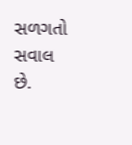સળગતો સવાલ છે.